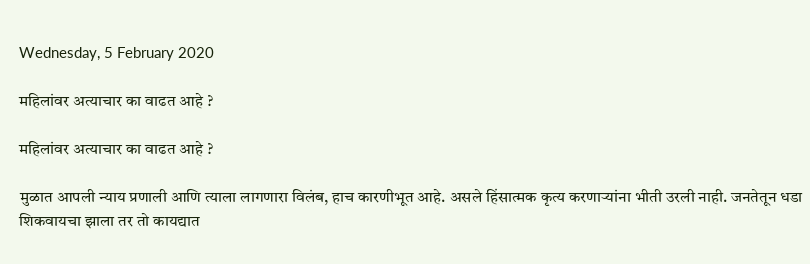Wednesday, 5 February 2020

महिलांवर अत्याचार का वाढत आहे ?

महिलांवर अत्याचार का वाढत आहे ?

मुळात आपली न्याय प्रणाली आणि त्याला लागणारा विलंब, हाच कारणीभूत आहे. असले हिंसात्मक कृत्य करणाऱ्यांना भीती उरली नाही. जनतेतून धडा शिकवायचा झाला तर तो कायद्यात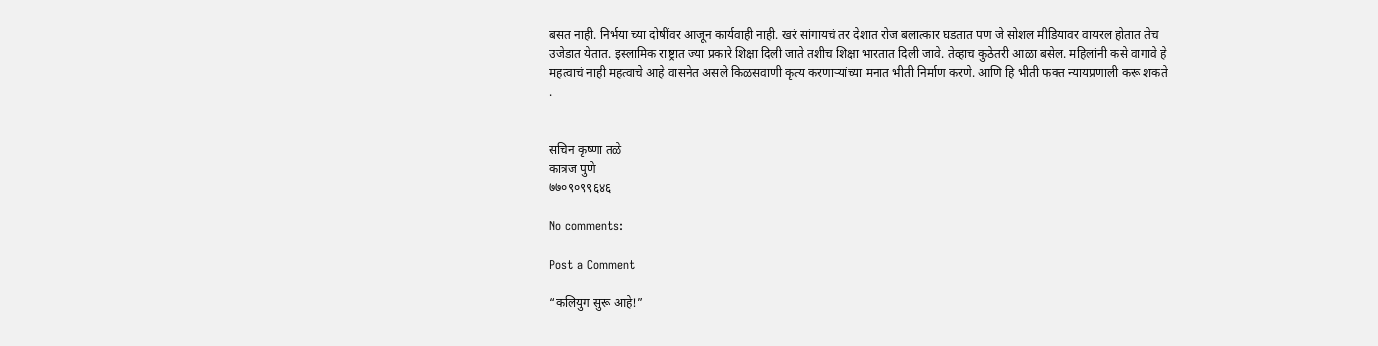बसत नाही. निर्भया च्या दोषींवर आजून कार्यवाही नाही. खरं सांगायचं तर देशात रोज बलात्कार घडतात पण जे सोशल मीडियावर वायरल होतात तेच उजेडात येतात. इस्लामिक राष्ट्रात ज्या प्रकारे शिक्षा दिली जाते तशीच शिक्षा भारतात दिली जावे. तेव्हाच कुठेतरी आळा बसेल. महिलांनी कसे वागावे हे महत्वाचं नाही महत्वाचे आहे वासनेत असले किळसवाणी कृत्य करणाऱ्यांच्या मनात भीती निर्माण करणे. आणि हि भीती फक्त न्यायप्रणाली करू शकते .


सचिन कृष्णा तळे
कात्रज पुणे
७७०९०९९६४६

No comments:

Post a Comment

“कलियुग सुरू आहे!”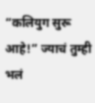“कलियुग सुरू आहे!” ज्याचं तुम्ही भलं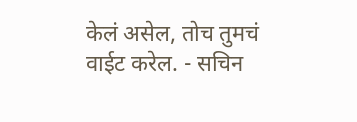केलं असेल, तोच तुमचं वाईट करेल. - सचिन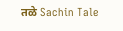तळे Sachin Tale